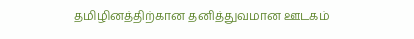தமிழினத்திற்கான தனித்துவமான ஊடகம்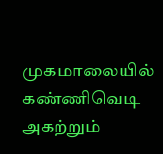முகமாலையில் கண்ணிவெடி அகற்றும்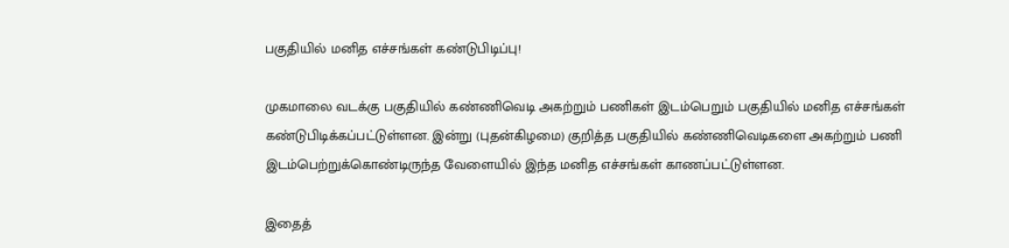பகுதியில் மனித எச்சங்கள் கண்டுபிடிப்பு!

முகமாலை வடக்கு பகுதியில் கண்ணிவெடி அகற்றும் பணிகள் இடம்பெறும் பகுதியில் மனித எச்சங்கள் கண்டுபிடிக்கப்பட்டுள்ளன. இன்று (புதன்கிழமை) குறித்த பகுதியில் கண்ணிவெடிகளை அகற்றும் பணி இடம்பெற்றுக்கொண்டிருந்த வேளையில் இந்த மனித எச்சங்கள் காணப்பட்டுள்ளன.

இதைத்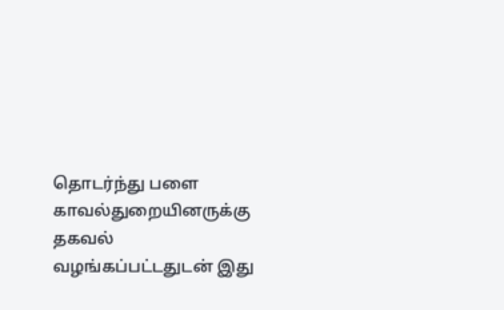தொடர்ந்து பளை காவல்துறையினருக்கு தகவல் வழங்கப்பட்டதுடன் இது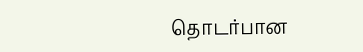தொடர்பான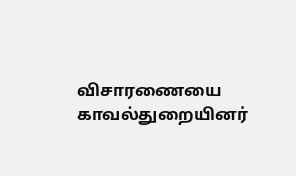விசாரணையை காவல்துறையினர்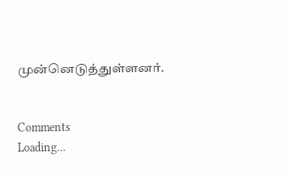முன்னெடுத்துள்ளனர்.


Comments
Loading...